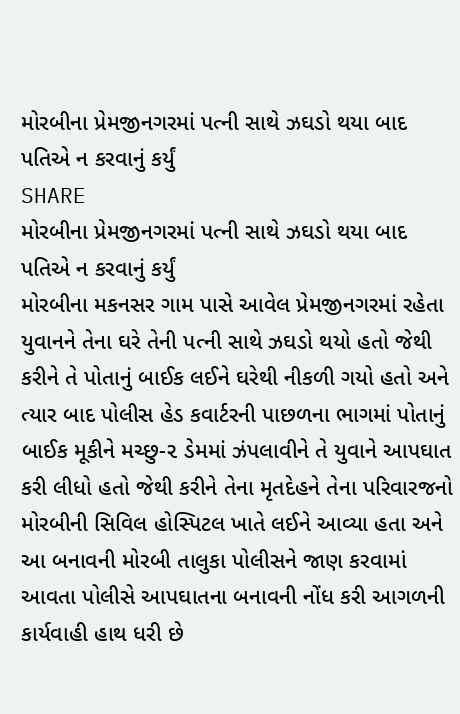મોરબીના પ્રેમજીનગરમાં પત્ની સાથે ઝઘડો થયા બાદ પતિએ ન કરવાનું કર્યું
SHARE
મોરબીના પ્રેમજીનગરમાં પત્ની સાથે ઝઘડો થયા બાદ પતિએ ન કરવાનું કર્યું
મોરબીના મકનસર ગામ પાસે આવેલ પ્રેમજીનગરમાં રહેતા યુવાનને તેના ઘરે તેની પત્ની સાથે ઝઘડો થયો હતો જેથી કરીને તે પોતાનું બાઈક લઈને ઘરેથી નીકળી ગયો હતો અને ત્યાર બાદ પોલીસ હેડ કવાર્ટરની પાછળના ભાગમાં પોતાનું બાઈક મૂકીને મચ્છુ-૨ ડેમમાં ઝંપલાવીને તે યુવાને આપઘાત કરી લીધો હતો જેથી કરીને તેના મૃતદેહને તેના પરિવારજનો મોરબીની સિવિલ હોસ્પિટલ ખાતે લઈને આવ્યા હતા અને આ બનાવની મોરબી તાલુકા પોલીસને જાણ કરવામાં આવતા પોલીસે આપઘાતના બનાવની નોંધ કરી આગળની કાર્યવાહી હાથ ધરી છે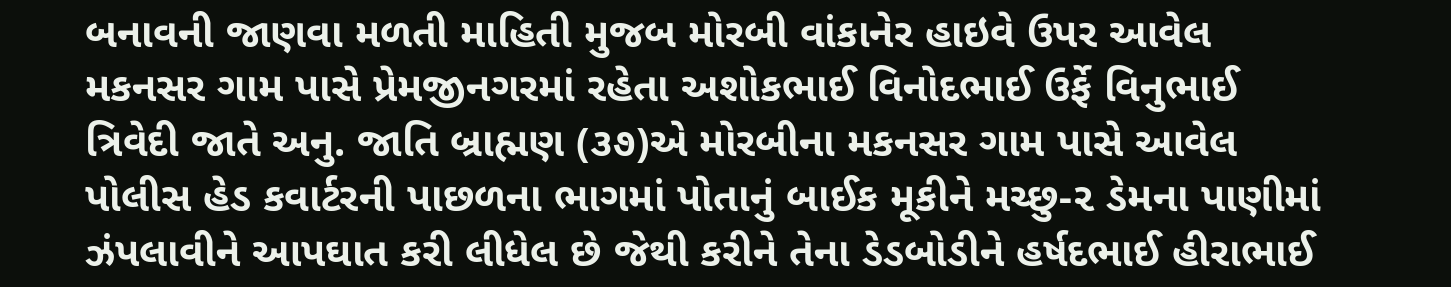બનાવની જાણવા મળતી માહિતી મુજબ મોરબી વાંકાનેર હાઇવે ઉપર આવેલ મકનસર ગામ પાસે પ્રેમજીનગરમાં રહેતા અશોકભાઈ વિનોદભાઈ ઉર્ફે વિનુભાઈ ત્રિવેદી જાતે અનુ. જાતિ બ્રાહ્મણ (૩૭)એ મોરબીના મકનસર ગામ પાસે આવેલ પોલીસ હેડ કવાર્ટરની પાછળના ભાગમાં પોતાનું બાઈક મૂકીને મચ્છુ-૨ ડેમના પાણીમાં ઝંપલાવીને આપઘાત કરી લીધેલ છે જેથી કરીને તેના ડેડબોડીને હર્ષદભાઈ હીરાભાઈ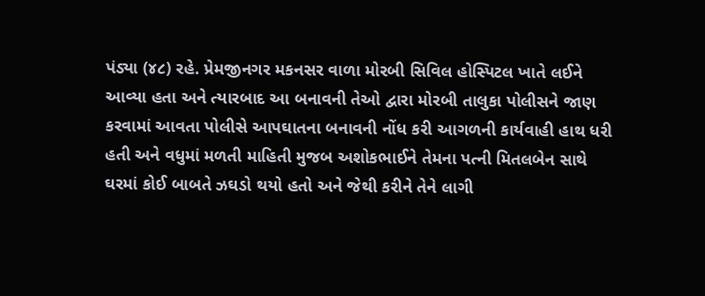પંડ્યા (૪૮) રહે. પ્રેમજીનગર મકનસર વાળા મોરબી સિવિલ હોસ્પિટલ ખાતે લઈને આવ્યા હતા અને ત્યારબાદ આ બનાવની તેઓ દ્વારા મોરબી તાલુકા પોલીસને જાણ કરવામાં આવતા પોલીસે આપઘાતના બનાવની નોંધ કરી આગળની કાર્યવાહી હાથ ધરી હતી અને વધુમાં મળતી માહિતી મુજબ અશોકભાઈને તેમના પત્ની મિતલબેન સાથે ઘરમાં કોઈ બાબતે ઝઘડો થયો હતો અને જેથી કરીને તેને લાગી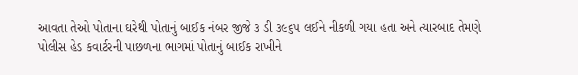આવતા તેઓ પોતાના ઘરેથી પોતાનું બાઈક નંબર જીજે ૩ ડી ૩૯૬૫ લઈને નીકળી ગયા હતા અને ત્યારબાદ તેમણે પોલીસ હેડ કવાર્ટરની પાછળના ભાગમાં પોતાનું બાઈક રાખીને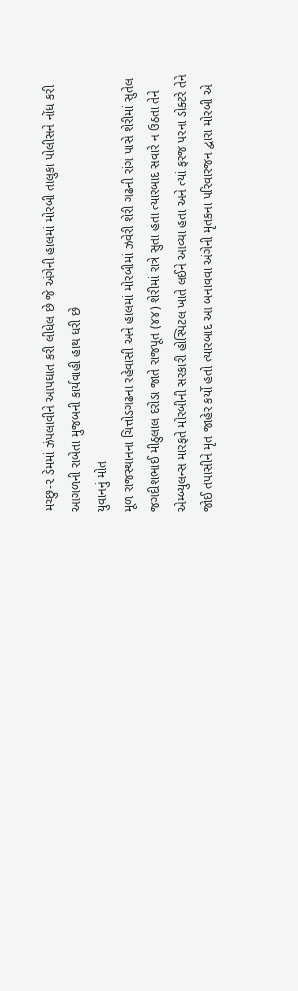મચ્છુ-૨ ડેમમાં ઝંપલાવીને આપઘાત કરી લીધેલ છે જે અંગેની હાલમાં મોરબી તાલુકા પોલીસને નોંધ કરી આગળની રાબેતા મુજબની કાર્યવાહી હાથ ધરી છે
યુવાનનું મોત
મૂળ રાજસ્થાનના ચિત્તોડગઢના રહેવાસી અને હાલમાં મોરબીમાં ઝવેરી શેરી ગઢની રાંગ પાસે શેરીમાં સુતેલ જગદીશભાઈ મીઠુલાલ દરોડા જાતે રાજપૂત (૪૪) શેરીમાં રાત્રે સુતા હતા ત્યારબાદ સવારે ન ઉઠતા તેને એમ્બ્યુલન્સ મારફતે મોરબીની સરકારી હોસ્પિટલ ખાતે લઈને આવ્યા હતા અને ત્યાં ફરજ પરના ડોક્ટરે તેને જોઈ તપાસીને મૃત જાહેર કર્યો હતો ત્યારબાદ આ બનાવવા અંગેની મૃતકના પરિવારજન દ્વારા મોરબી એ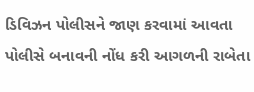ડિવિઝન પોલીસને જાણ કરવામાં આવતા પોલીસે બનાવની નોંધ કરી આગળની રાબેતા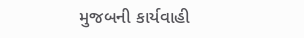મુજબની કાર્યવાહી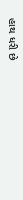હાથ ધરી છે